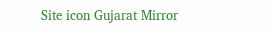Site icon Gujarat Mirror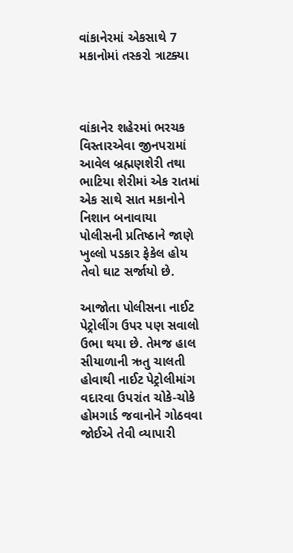વાંકાનેરમાં એકસાથે 7 મકાનોમાં તસ્કરો ત્રાટક્યા



વાંકાનેર શહેરમાં ભરચક વિસ્તારએવા જીનપરામાં આવેલ બ્રહ્મણશેરી તથા ભાટિયા શેરીમાં એક રાતમાં એક સાથે સાત મકાનોને નિશાન બનાવાયા પોલીસની પ્રતિષ્ઠાને જાણે ખુલ્લો પડકાર ફેકેલ હોય તેવો ઘાટ સર્જાયો છે.

આજોતા પોલીસના નાઈટ પેટ્રોલીંગ ઉપર પણ સવાલો ઉભા થયા છે. તેમજ હાલ સીયાળાની ઋતુ ચાલતી હોવાથી નાઈટ પેટ્રોલીમાંગ વદારવા ઉપરાંત ચોકે-ચોકે હોમગાર્ડ જવાનોને ગોઠવવા જોઈએ તેવી વ્યાપારી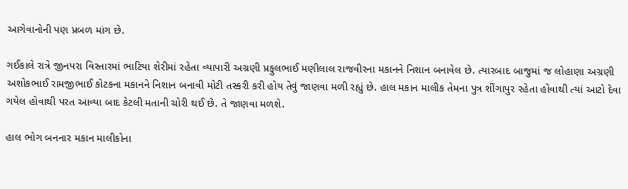આગેવાનોની પણ પ્રબળ માંગ છે.

ગઈકાલે રાત્રે જીનપરા વિસ્તારમાં ભાટિયા શેરીમાં રહેતા વ્યાપારી અગ્રણી પ્રફુલભાઈ મણીલાલ રાજવીરના મકાનને નિશાન બનાવેલ છે. ત્યારબાદ બાજુમાં જ લોહાણા અગ્રણી અશોકભાઈ રામજીભાઈ કોટકના મકાનને નિશાન બનાવી મોટી તસ્કરી કરી હોય તેવું જાણવા મળી રહ્યું છે. હાલ મકાન માલીક તેમના પુત્ર શીંગાપુર રહેતા હોવાથી ત્યાં આટો દેવા ગયેલ હોવાથી પરત આવ્યા બાદ કેટલી મતાની ચોરી થઈ છે. તે જાણવા મળશે.

હાલ ભોગ બનનાર મકાન માલીકોના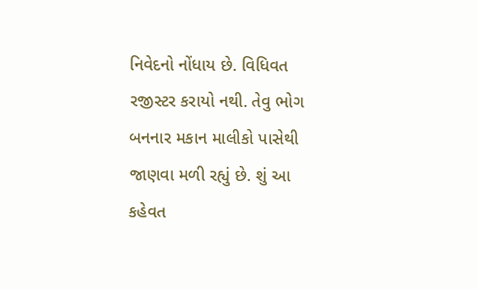નિવેદનો નોંધાય છે. વિધિવત રજીસ્ટર કરાયો નથી. તેવુ ભોગ બનનાર મકાન માલીકો પાસેથી જાણવા મળી રહ્યું છે. શું આ કહેવત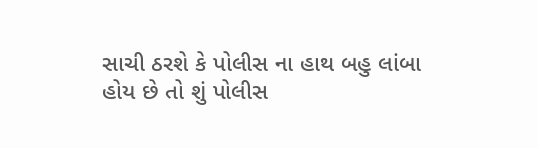સાચી ઠરશે કે પોલીસ ના હાથ બહુ લાંબા હોય છે તો શું પોલીસ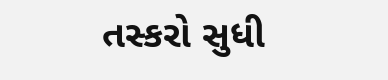તસ્કરો સુધી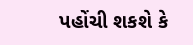પહોંચી શકશે કે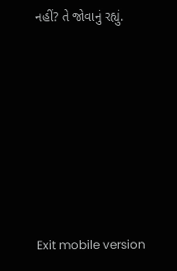નહીં? તે જોવાનું રહ્યું.







Exit mobile version